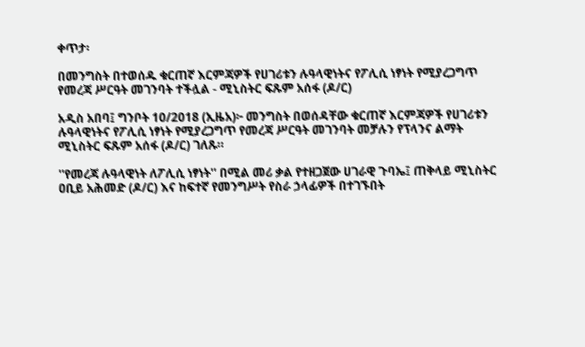ቀጥታ፡

በመንግስት በተወሰዱ ቁርጠኛ እርምጃዎች የሀገሪቱን ሉዓላዊነትና የፖሊሲ ነፃነት የሚያረጋግጥ የመረጃ ሥርዓት መገንባት ተችሏል - ሚኒስትር ፍጹም አሰፋ (ዶ/ር)

አዲስ አበባ፤ ግንቦት 10/2018 (ኢዜአ)፦ መንግስት በወሰዳቸው ቁርጠኛ እርምጃዎች የሀገሪቱን ሉዓላዊነትና የፖሊሲ ነፃነት የሚያረጋግጥ የመረጃ ሥርዓት መገንባት መቻሉን የፕላንና ልማት ሚኒስትር ፍጹም አሰፋ (ዶ/ር) ገለጹ።

''የመረጃ ሉዓላዊነት ለፖሊሲ ነፃነት'' በሚል መሪ ቃል የተዘጋጀው ሀገራዊ ጉባኤ፤ ጠቅላይ ሚኒስትር ዐቢይ አሕመድ (ዶ/ር) እና ከፍተኛ የመንግሥት የስራ ኃላፊዎች በተገኙበት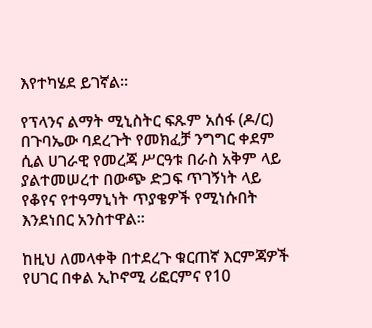እየተካሄደ ይገኛል።

የፕላንና ልማት ሚኒስትር ፍጹም አሰፋ (ዶ/ር) በጉባኤው ባደረጉት የመክፈቻ ንግግር ቀደም ሲል ሀገራዊ የመረጃ ሥርዓቱ በራስ አቅም ላይ ያልተመሠረተ በውጭ ድጋፍ ጥገኝነት ላይ የቆየና የተዓማኒነት ጥያቄዎች የሚነሱበት እንደነበር አንስተዋል።

ከዚህ ለመላቀቅ በተደረጉ ቁርጠኛ እርምጃዎች የሀገር በቀል ኢኮኖሚ ሪፎርምና የ10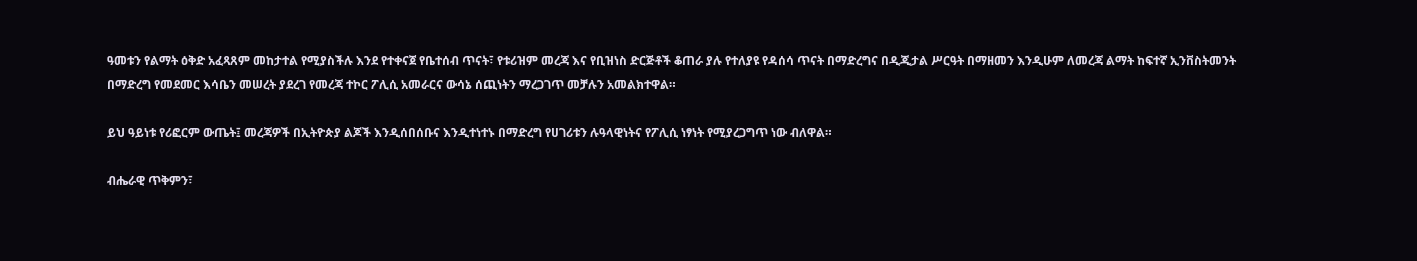ዓመቱን የልማት ዕቅድ አፈጻጸም መከታተል የሚያስችሉ እንደ የተቀናጀ የቤተሰብ ጥናት፣ የቱሪዝም መረጃ እና የቢዝነስ ድርጅቶች ቆጠራ ያሉ የተለያዩ የዳሰሳ ጥናት በማድረግና በዲጂታል ሥርዓት በማዘመን እንዲሁም ለመረጃ ልማት ከፍተኛ ኢንቨስትመንት በማድረግ የመደመር እሳቤን መሠረት ያደረገ የመረጃ ተኮር ፖሊሲ አመራርና ውሳኔ ሰጪነትን ማረጋገጥ መቻሉን አመልክተዋል።

ይህ ዓይነቱ የሪፎርም ውጤት፤ መረጃዎች በኢትዮጵያ ልጆች እንዲሰበሰቡና እንዲተነተኑ በማድረግ የሀገሪቱን ሉዓላዊነትና የፖሊሲ ነፃነት የሚያረጋግጥ ነው ብለዋል።

ብሔራዊ ጥቅምን፣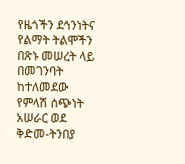የዜጎችን ደኅንነትና የልማት ትልሞችን በጽኑ መሠረት ላይ በመገንባት ከተለመደው የምላሽ ሰጭነት አሠራር ወደ ቅድመ-ትንበያ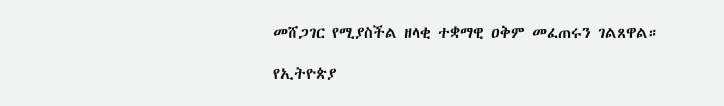መሸጋገር የሚያስችል ዘላቂ ተቋማዊ ዐቅም መፈጠሩን ገልጸዋል።

የኢትዮጵያ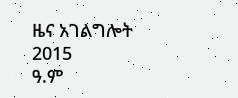ዜና አገልግሎት
2015
ዓ.ም